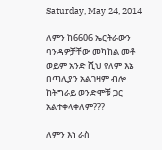Saturday, May 24, 2014

ለምን ከ6606 ኤርትራውን ባንዳዎቻቸው መካከል መቶ ወይም አንድ ሺህ የለም እኔ በጣሊያን አልገዛም ብሎ ከትግራይ ወንድሞቹ ጋር አልተቀላቀለም???

ለምን እነ ራስ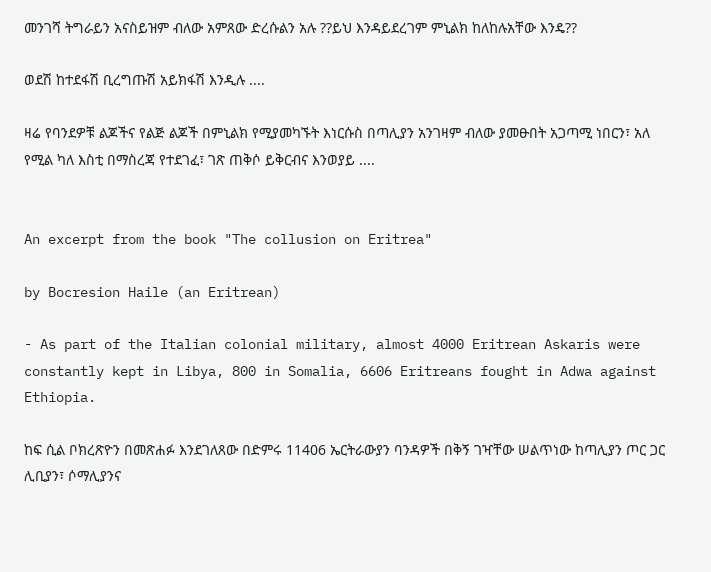መንገሻ ትግራይን አናስይዝም ብለው አምጸው ድረሱልን አሉ ??ይህ እንዳይደረገም ምኒልክ ከለከሉአቸው እንዴ??

ወደሽ ከተደፋሽ ቢረግጡሽ አይክፋሽ እንዲሉ ....

ዛሬ የባንደዎቹ ልጆችና የልጅ ልጆች በምኒልክ የሚያመካኙት እነርሱስ በጣሊያን አንገዛም ብለው ያመፁበት አጋጣሚ ነበርን፣ አለ የሚል ካለ እስቲ በማስረጃ የተደገፈ፣ ገጽ ጠቅሶ ይቅርብና እንወያይ ....


An excerpt from the book "The collusion on Eritrea"

by Bocresion Haile (an Eritrean)

- As part of the Italian colonial military, almost 4000 Eritrean Askaris were constantly kept in Libya, 800 in Somalia, 6606 Eritreans fought in Adwa against Ethiopia.

ከፍ ሲል ቦክረጽዮን በመጽሐፉ እንደገለጸው በድምሩ 11406 ኤርትራውያን ባንዳዎች በቅኝ ገዣቸው ሠልጥነው ከጣሊያን ጦር ጋር ሊቢያን፣ ሶማሊያንና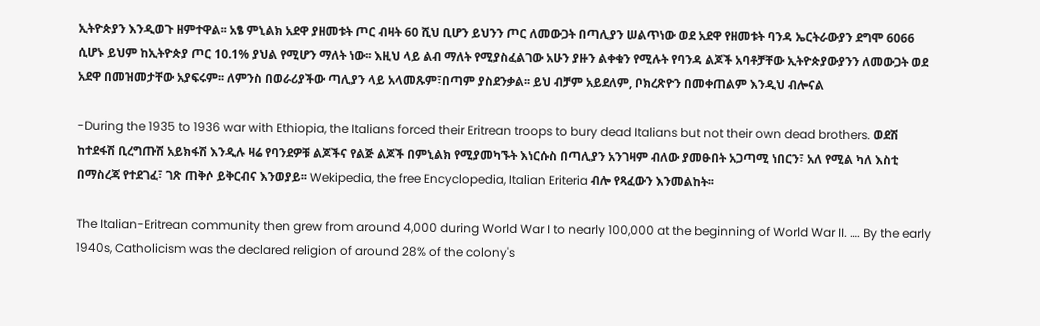ኢትዮጵያን እንዲወጉ ዘምተዋል፡፡ አፄ ምኒልክ አደዋ ያዘመቱት ጦር ብዛት 60 ሺህ ቢሆን ይህንን ጦር ለመውጋት በጣሊያን ሠልጥነው ወደ አደዋ የዘመቱት ባንዳ ኤርትራውያን ደግሞ 6066 ሲሆኑ ይህም ከኢትዮጵያ ጦር 10.1% ያህል የሚሆን ማለት ነው፡፡ እዚህ ላይ ልብ ማለት የሚያስፈልገው አሁን ያዙን ልቀቁን የሚሉት የባንዳ ልጆች አባቶቻቸው ኢትዮጵያውያንን ለመውጋት ወደ አደዋ በመዝመታቸው አያፍሩም፡፡ ለምንስ በወራሪያችው ጣሊያን ላይ አላመጹም፣በጣም ያስደንቃል፡፡ ይህ ብቻም አይደለም, ቦክረጽዮን በመቀጠልም እንዲህ ብሎናል

-During the 1935 to 1936 war with Ethiopia, the Italians forced their Eritrean troops to bury dead Italians but not their own dead brothers. ወደሽ ከተደፋሽ ቢረግጡሽ አይክፋሽ እንዲሉ ዛሬ የባንደዎቹ ልጆችና የልጅ ልጆች በምኒልክ የሚያመካኙት እነርሱስ በጣሊያን አንገዛም ብለው ያመፁበት አጋጣሚ ነበርን፣ አለ የሚል ካለ እስቲ በማስረጃ የተደገፈ፣ ገጽ ጠቅሶ ይቅርብና እንወያይ፡፡ Wekipedia, the free Encyclopedia, Italian Eriteria ብሎ የጻፈውን እንመልከት፡፡

The Italian-Eritrean community then grew from around 4,000 during World War I to nearly 100,000 at the beginning of World War II. …. By the early 1940s, Catholicism was the declared religion of around 28% of the colony's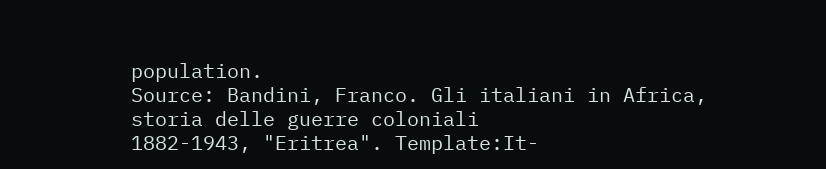population.
Source: Bandini, Franco. Gli italiani in Africa, storia delle guerre coloniali
1882-1943, "Eritrea". Template:It-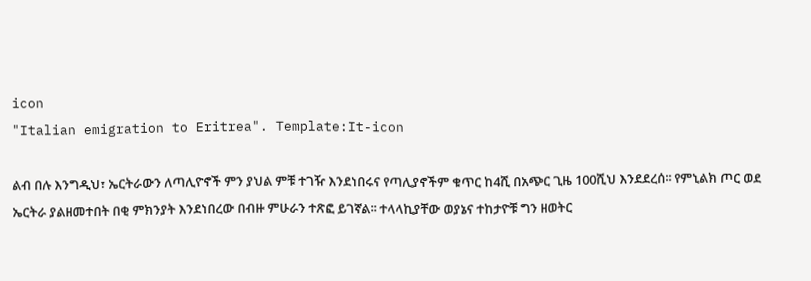icon
"Italian emigration to Eritrea". Template:It-icon

ልብ በሉ እንግዲህ፣ ኤርትራውን ለጣሊዮኖች ምን ያህል ምቹ ተገዥ እንደነበሩና የጣሊያኖችም ቁጥር ከ4ሺ በአጭር ጊዜ 100ሺህ እንደደረሰ፡፡ የምኒልክ ጦር ወደ ኤርትራ ያልዘመተበት በቂ ምክንያት እንደነበረው በብዙ ምሁራን ተጽፎ ይገኛል፡፡ ተላላኪያቸው ወያኔና ተከታዮቹ ግን ዘወትር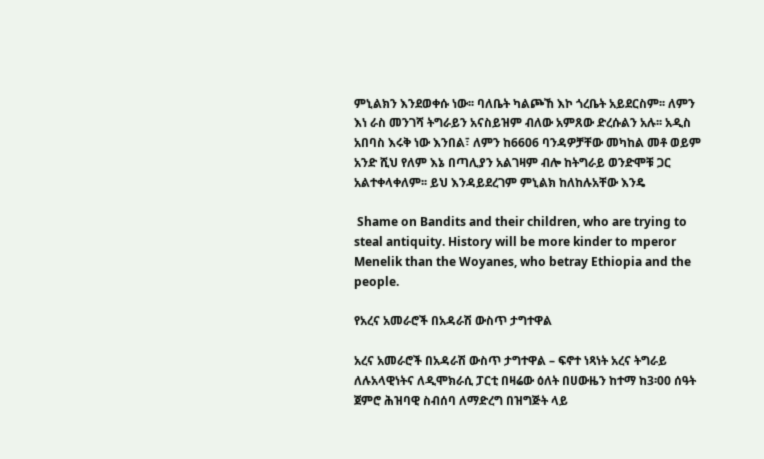ምኒልክን እንደወቀሱ ነው፡፡ ባለቤት ካልጮኸ እኮ ጎረቤት አይደርስም፡፡ ለምን እነ ራስ መንገሻ ትግራይን አናስይዝም ብለው አምጸው ድረሱልን አሉ፡፡ አዲስ አበባስ እሩቅ ነው እንበል፣ ለምን ከ6606 ባንዳዎቻቸው መካከል መቶ ወይም አንድ ሺህ የለም እኔ በጣሊያን አልገዛም ብሎ ከትግራይ ወንድሞቹ ጋር አልተቀላቀለም፡፡ ይህ እንዳይደረገም ምኒልክ ከለከሉአቸው እንዴ

 Shame on Bandits and their children, who are trying to steal antiquity. History will be more kinder to mperor Menelik than the Woyanes, who betray Ethiopia and the people.

የአረና አመራሮች በአዳራሽ ውስጥ ታግተዋል

አረና አመራሮች በአዳራሽ ውስጥ ታግተዋል – ፍኖተ ነጻነት አረና ትግራይ ለሉአላዊነትና ለዲሞክራሲ ፓርቲ በዛሬው ዕለት በሀውዜን ከተማ ከ3፡00 ሰዓት ጀምሮ ሕዝባዊ ስብሰባ ለማድረግ በዝግጅት ላይ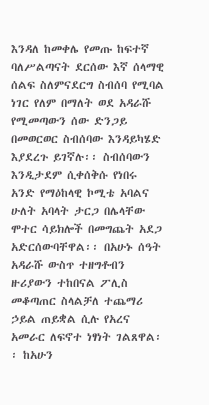እንዳለ ከመቀሌ የመጡ ከፍተኛ ባለሥልጣናት ደርሰው እኛ ሰላማዊ ሰልፍ ስለምናደርግ ስብሰባ የሚባል ነገር የለም በማለት ወደ አዳራሹ የሚመጣውን ሰው ድንጋይ በመወርወር ስብሰባው እንዳይካሄድ እያደረጉ ይገኛሉ፡፡ ስብሰባውን እንዲታደም ሲቀሰቅሱ የነበሩ አንድ የማዕከላዊ ኮሚቴ አባልና ሁለት አባላት ታርጋ በሌላቸው ሞተር ሳይክሎች በመግጨት አደጋ አድርሰውባቸዋል፡፡ በአሁኑ ሰዓት አዳራሹ ውስጥ ተዘግቶብን ዙሪያውን ተከበናል ፖሊስ መቆጣጠር ስላልቻለ ተጨማሪ ኃይል ጠይቋል ሲሉ የአረና አመራር ለፍኖተ ነፃነት ገልጸዋል፡፡ ከአሁን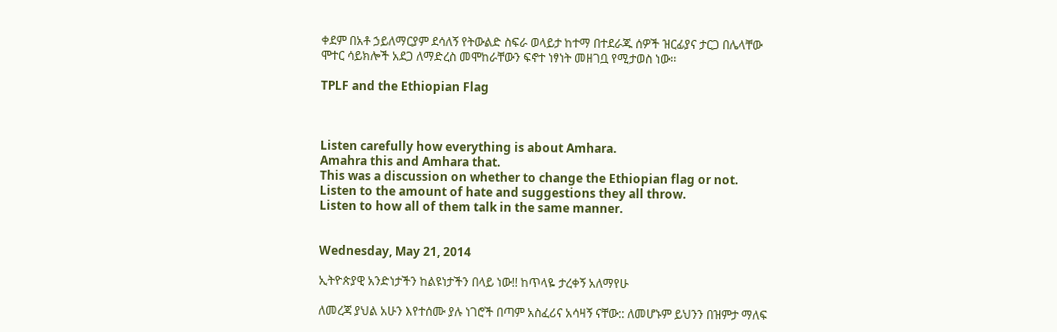ቀደም በአቶ ኃይለማርያም ደሳለኝ የትውልድ ስፍራ ወላይታ ከተማ በተደራጁ ሰዎች ዝርፊያና ታርጋ በሌላቸው ሞተር ሳይክሎች አደጋ ለማድረስ መሞከራቸውን ፍኖተ ነፃነት መዘገቧ የሚታወስ ነው፡፡

TPLF and the Ethiopian Flag



Listen carefully how everything is about Amhara.
Amahra this and Amhara that.
This was a discussion on whether to change the Ethiopian flag or not.
Listen to the amount of hate and suggestions they all throw.
Listen to how all of them talk in the same manner.


Wednesday, May 21, 2014

ኢትዮጵያዊ አንድነታችን ከልዩነታችን በላይ ነው!! ከጥላዬ ታረቀኝ አለማየሁ

ለመረጃ ያህል አሁን እየተሰሙ ያሉ ነገሮች በጣም አስፈሪና አሳዛኝ ናቸው:: ለመሆኑም ይህንን በዝምታ ማለፍ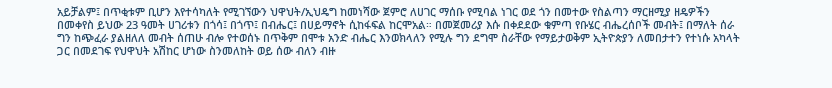አይቻልም፤ በጥቂቱም ቢሆን እየተሳካለት የሚገኘውን ህዋህት/ኢህዴግ ከመነሻው ጀምሮ ለሀገር ማሰቡ የሚባል ነገር ወደ ጎን በመተው የስልጣን ማርዘሚያ ዘዴዎችን በመቀየስ ይህው 23 ዓመት ሀገሪቱን በጎሳ፤ በጎጥ፤ በብሔር፤ በሀይማኖት ሲከፋፍል ከርሞአል። በመጀመሪያ እሱ በቀደደው ቁምጣ የቡሄር ብሔረሰቦች መብት፤ በማለት ሰራ ግን ከጭፈራ ያልዘለለ መብት ሰጠሁ ብሎ የተወሰኑ በጥቅም በሞቱ አንድ ብሔር እንወክላለን የሚሉ ግን ደግሞ ስራቸው የማይታወቅም ኢትዮጵያን ለመበታተን የተነሱ አካላት ጋር በመደገፍ የህዋህት አሽከር ሆነው ስንመለከት ወይ ሰው ብለን ብዙ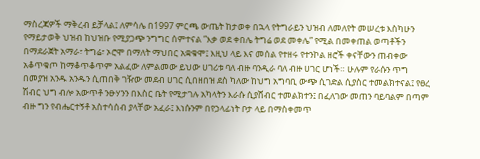ማስረጃዎች ማቅረብ ይቻላል፤ ለምሳሌ በ1997 ምርጫ ውጤት ከታወቀ በኋላ የትግራይን ህዝብ ለመለየት መሠረቱ እስካሁን የማይታወቅ ህዝብ ከህዝቡ የሚያጋጭ ንግግር ሰምተናል ”እቃ ወደ ቀበሌ ትግሬ ወደ መቀሌ” የሚል በመቀጠል ወጣቶችን በማደራጀት አማራ፣ ትግሬ፣ ኦሮሞ በማለት ማህበር አቋቁሞ፤ እዚህ ላይ እና መሰል የተዘሩ የተንኮል ዘሮች ቀናቸውን ጠብቀው አቆጥቁጦ ከማቆጥቆጥም አልፈው ለምልመው ይህው ሀገሪቱ ባለ ብዙ ባንዲራ ባለ ብዙ ሀገር ሆነች። ሁሉም የራሱን ጥግ በመያዝ አንዱ አንዱን ሲጠበቅ ገዥው መደብ ሀገር ሲበዘበዝ ደስ ካለው ከህግ አግባቢ ውጭ ሲገድል ሲያስር ተመልክተናል፤ የፀረ ሽብር ህግ ብሎ አውጥቶ ንፁሃንን በእስር ቤት የሚታገሉ አካላትን እራሱ ሲያሸብር ተመልክተን፤ በፈለገው መጠን ባይባልም በጣም ብዙ ግን የብሔርተኝቶ አስተሳሰብ ያላቸው አፈራ፤ እነሱንም በየኃላፊነት ቦታ ላይ በማስቀመጥ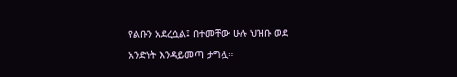የልቡን አደረሷል፤ በተመቸው ሁሉ ህዝቡ ወደ አንድነት እንዳይመጣ ታግሏ።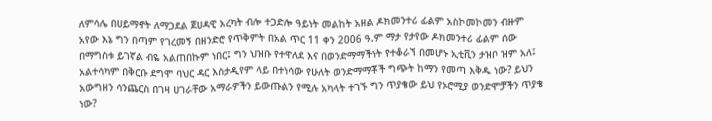ለምሳሌ በሀይማኖት ለማጋደል ጀሀዳዊ አረካት ብሎ ተጋድሎ ዓይነት መልከት አዘል ዶክመንተሪ ፊልም አስኮመኮመን ብዙም አየው እኔ ግን በጣም የገረመኝ በዘንድሮ የጥቅምት በአል ጥር 11 ቀን 2006 ዓ.ም ማታ የታየው ዶክመንተሪ ፊልም ሰው በማግስቱ ይገኛል ብዬ አልጠበኩም ነበር፤ ግን ህዝቡ የተዋለደ እና በወንድማማችነት የተቆራኘ በመሆኑ ኢቲቪን ታዝቦ ዝም አለ፤ አልተሳካም በቅርቡ ደግሞ ባህር ዳር እስታዲየም ላይ በተነሳው የሁለት ወንድማማቾች ግጭት ከማን የመጣ እቅዱ ነው? ይህን አውግዘን ሳንጨርስ በገዛ ሀገራቸው አማራዎችን ይውጡልን የሚሉ አካላት ተገኙ ግን ጥያቄው ይህ የኦሮሚያ ወንድሞቻችን ጥያቄ ነው?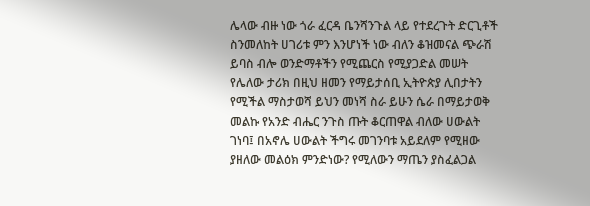ሌላው ብዙ ነው ጎራ ፈርዳ ቤንሻንጉል ላይ የተደረጉት ድርጊቶች ስንመለከት ሀገሪቱ ምን እንሆነች ነው ብለን ቆዝመናል ጭራሽ ይባስ ብሎ ወንድማቶችን የሚጨርስ የሚያጋድል መሠት የሌለው ታሪክ በዚህ ዘመን የማይታሰቢ ኢትዮጵያ ሊበታትን የሚችል ማስታወሻ ይህን መነሻ ስራ ይሁን ሴራ በማይታወቅ መልኩ የአንድ ብሔር ንጉስ ጡት ቆርጠዋል ብለው ሀውልት ገነባ፤ በአኖሌ ሀውልት ችግሩ መገንባቱ አይደለም የሚዘው ያዘለው መልዕክ ምንድነው? የሚለውን ማጤን ያስፈልጋል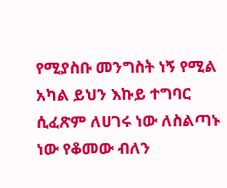የሚያስቡ መንግስት ነኝ የሚል አካል ይህን እኩይ ተግባር ሲፈጽም ለሀገሩ ነው ለስልጣኑ ነው የቆመው ብለን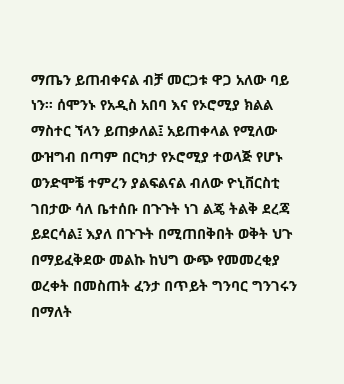ማጤን ይጠብቀናል ብቻ መርጋቱ ዋጋ አለው ባይ ነን። ሰሞንኑ የአዲስ አበባ እና የኦሮሚያ ክልል ማስተር ኘላን ይጠቃለል፤ አይጠቀላል የሚለው ውዝግብ በጣም በርካታ የኦሮሚያ ተወላጅ የሆኑ ወንድሞቼ ተምረን ያልፍልናል ብለው ዮኒቨርስቲ ገበታው ሳለ ቤተሰቡ በጉጉት ነገ ልጄ ትልቅ ደረጃ ይደርሳል፤ እያለ በጉጉት በሚጠበቅበት ወቅት ህጉ በማይፈቅደው መልኩ ከህግ ውጭ የመመረቂያ ወረቀት በመስጠት ፈንታ በጥይት ግንባር ግንገሩን በማለት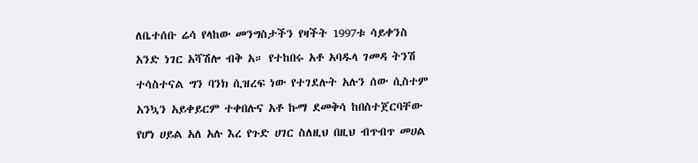ለቤተሰቡ ሬሳ የላከው መንግስታችን የዛችት 1997ቱ ሳይቀንስ አንድ ነገር አሻሽሎ ብቅ አ። የተከበሩ አቶ አባዱላ ገመዳ ትንሽ ተሳስተናል ግን ባንክ ሲዝረፍ ነው የተገደሉት አሉን ሰው ሲስተም አንኳን አይቀይርም ተቀበሉና አቶ ኩማ ደመቅሳ ከበስተጀርባቸው የሆነ ሀይል አለ አሉ እረ የጉድ ሀገር ስለዚህ በዚህ ብጥብጥ መሀል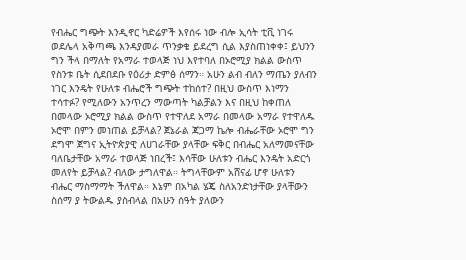የብሔር ግጭት እንዲኖር ካድሬዎች እየሰሩ ነው ብሎ ኢሳት ቲቪ ነገሩ ወደሌላ አቅጣጫ እንዳያመራ ጥንቃቄ ይደረግ ሲል እያስጠነቀቀ፤ ይህንን ግን ችላ በማለት የአማራ ተወላጅ ነህ እየተባለ በኦሮሚያ ክልል ውስጥ የስንቱ ቤት ሲደበደቡ የዕሪታ ድምፅ ሰማን። አሁን ልብ ብለን ማጤን ያለብን ነገር እንዴት የሁለቱ ብሔሮች ግጭት ተከሰተ? በዚህ ውስጥ እነማን ተሳተፉ? የሚለውን አንጥረን ማውጣት ካልቻልን እና በዚህ ከቀጠለ በመላው ኦሮሚያ ክልል ውስጥ የተዋለደ አማራ በመላው አማራ የተዋለዱ ኦሮሞ በምን መነጠል ይቻላል? ጀኔራል ጃጋማ ኬሎ ብሔራቸው ኦሮሞ ግን ደግሞ ጀግና ኢትዮጵያዊ ለሀገራቸው ያላቸው ፍቅር በብሔር አለማመናቸው ባለቤታቸው አማራ ተወላጅ ነበረች፤ እሳቸው ሁለቱን ብሔር እንዴት አድርጎ መለየት ይቻላል? ብለው ታግለዋል። ትግላቸውም አሸናፊ ሆኖ ሁለቱን ብሔር ማስማማት ችለዋል። እኔም በአካል ሄጄ ስለአንድነታቸው ያላቸውን ስሰማ ያ ትውልዱ ያስብላል በአሁን ሰዓት ያለውን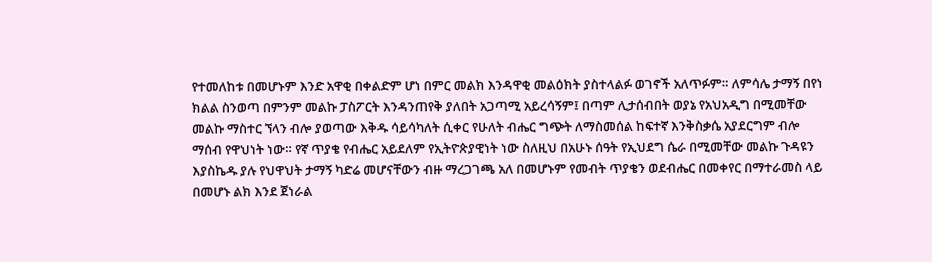የተመለከቱ በመሆኑም እንድ አዋቂ በቀልድም ሆነ በምር መልክ እንዳዋቂ መልዕክት ያስተላልፉ ወገኖች አለጥፉም። ለምሳሌ ታማኝ በየነ ክልል ስንወጣ በምንም መልኩ ፓስፖርት እንዳንጠየቅ ያለበት አጋጣሚ አይረሳኝም፤ በጣም ሊታሰብበት ወያኔ የአህአዲግ በሚመቸው መልኩ ማስተር ኘላን ብሎ ያወጣው እቅዱ ሳይሳካለት ሲቀር የሁለት ብሔር ግጭት ለማስመሰል ከፍተኛ እንቅስቃሴ አያደርግም ብሎ ማሰብ የዋህነት ነው። የኛ ጥያቄ የብሔር አይደለም የኢትዮጵያዊነት ነው ስለዚህ በአሁኑ ሰዓት የኢህደግ ሴራ በሚመቸው መልኩ ጉዳዩን እያስኬዱ ያሉ የህዋህት ታማኝ ካድሬ መሆናቸውን ብዙ ማረጋገጫ አለ በመሆኑም የመብት ጥያቄን ወደብሔር በመቀየር በማተራመስ ላይ በመሆኑ ልክ እንደ ጀነራል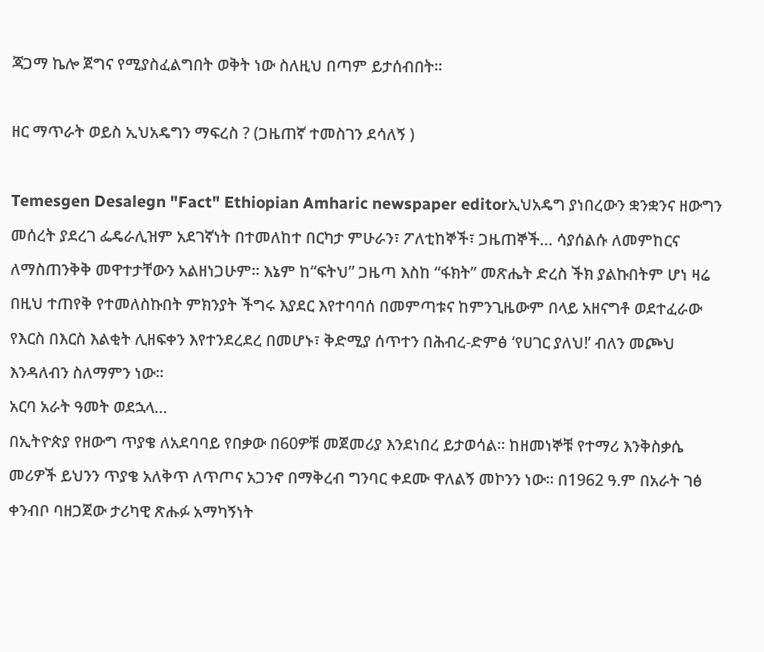ጃጋማ ኬሎ ጀግና የሚያስፈልግበት ወቅት ነው ስለዚህ በጣም ይታሰብበት፡፡

ዘር ማጥራት ወይስ ኢህአዴግን ማፍረስ ? (ጋዜጠኛ ተመስገን ደሳለኝ )

Temesgen Desalegn "Fact" Ethiopian Amharic newspaper editorኢህአዴግ ያነበረውን ቋንቋንና ዘውግን መሰረት ያደረገ ፌዴራሊዝም አደገኛነት በተመለከተ በርካታ ምሁራን፣ ፖለቲከኞች፣ ጋዜጠኞች… ሳያሰልሱ ለመምከርና ለማስጠንቅቅ መዋተታቸውን አልዘነጋሁም፡፡ እኔም ከ“ፍትህ” ጋዜጣ እስከ “ፋክት” መጽሔት ድረስ ችክ ያልኩበትም ሆነ ዛሬ በዚህ ተጠየቅ የተመለስኩበት ምክንያት ችግሩ እያደር እየተባባሰ በመምጣቱና ከምንጊዜውም በላይ አዘናግቶ ወደተፈራው የእርስ በእርስ እልቂት ሊዘፍቀን እየተንደረደረ በመሆኑ፣ ቅድሚያ ሰጥተን በሕብረ-ድምፅ ‘የሀገር ያለህ!’ ብለን መጮህ እንዳለብን ስለማምን ነው፡፡
አርባ አራት ዓመት ወደኋላ…
በኢትዮጵያ የዘውግ ጥያቄ ለአደባባይ የበቃው በ60ዎቹ መጀመሪያ እንደነበረ ይታወሳል፡፡ ከዘመነኞቹ የተማሪ እንቅስቃሴ መሪዎች ይህንን ጥያቄ አለቅጥ ለጥጦና አጋንኖ በማቅረብ ግንባር ቀደሙ ዋለልኝ መኮንን ነው፡፡ በ1962 ዓ.ም በአራት ገፅ ቀንብቦ ባዘጋጀው ታሪካዊ ጽሑፉ አማካኝነት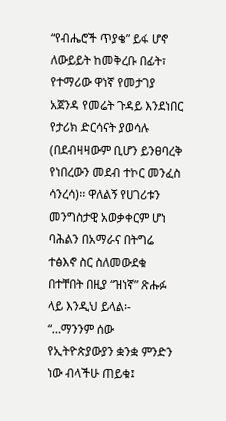“የብሔሮች ጥያቄ” ይፋ ሆኖ ለውይይት ከመቅረቡ በፊት፣ የተማሪው ዋነኛ የመታገያ አጀንዳ የመሬት ጉዳይ እንደነበር የታሪክ ድርሳናት ያወሳሉ (በደብዛዛውም ቢሆን ይንፀባረቅ የነበረውን መደብ ተኮር መንፈስ ሳንረሳ)፡፡ ዋለልኝ የሀገሪቱን መንግስታዊ አወቃቀርም ሆነ ባሕልን በአማራና በትግሬ ተፅእኖ ስር ስለመውደቁ በተቸበት በዚያ “ዝነኛ” ጽሑፉ ላይ እንዲህ ይላል፡-
“…ማንንም ሰው የኢትዮጵያውያን ቋንቋ ምንድን ነው ብላችሁ ጠይቁ፤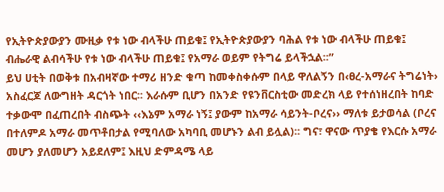የኢትዮጵያውያን ሙዚቃ የቱ ነው ብላችሁ ጠይቁ፤ የኢትዮጵያውያን ባሕል የቱ ነው ብላችሁ ጠይቁ፤ ብሔራዊ ልብሳችሁ የቱ ነው ብላችሁ ጠይቁ፤ የአማራ ወይም የትግሬ ይላችኋል፡፡”
ይህ ሀቲት በወቅቱ በአብዛኛው ተማሪ ዘንድ ቁጣ ከመቀስቀሱም በላይ ዋለልኝን በ‹ፀረ-አማራና ትግሬነት› አስፈርጆ ለውግዘት ዳርጎት ነበር፡፡ እራሱም ቢሆን በአንድ የዩንቨርስቲው መድረክ ላይ የተሰነዘረበት ከባድ ተቃውሞ በፈጠረበት ብስጭት ‹‹እኔም አማራ ነኝ፤ ያውም ከአማራ ሳይንት-ቦረና›› ማለቱ ይታወሳል (ቦረና በተለምዶ አማራ መጥቶበታል የሚባለው አካባቢ መሆኑን ልብ ይሏል)፡፡ ግና፣ ዋናው ጥያቄ የእርሱ አማራ መሆን ያለመሆን አይደለም፤ እዚህ ድምዳሜ ላይ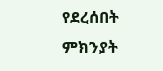የደረሰበት ምክንያት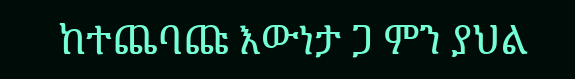ከተጨባጩ እውነታ ጋ ምን ያህል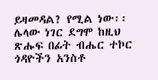ይዛመዳል? የሚል ነው፡፡ ሌላው ነገር ደግሞ ከዚህ ጽሑፍ በፊት ብሔር ተኮር ጎዳዮችን አንስቶ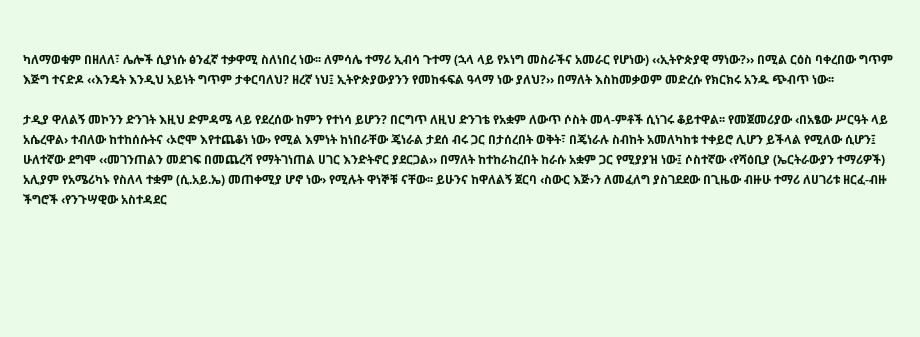ካለማወቁም በዘለለ፣ ሌሎች ሲያነሱ ፅንፈኛ ተቃዋሚ ስለነበረ ነው፡፡ ለምሳሌ ተማሪ ኢብሳ ጉተማ (ኋላ ላይ የኦነግ መስራችና አመራር የሆነው) ‹‹ኢትዮጵያዊ ማነው?›› በሚል ርዕስ ባቀረበው ግጥም እጅግ ተናድዶ ‹‹እንዴት እንዲህ አይነት ግጥም ታቀርባለህ? ዘረኛ ነህ፤ ኢትዮጵያውያንን የመከፋፍል ዓላማ ነው ያለህ?›› በማለት እስከመቃወም መድረሱ የክርክሩ አንዱ ጭብጥ ነው፡፡

ታዲያ ዋለልኝ መኮንን ድንገት እዚህ ድምዳሜ ላይ የደረሰው ከምን የተነሳ ይሆን? በርግጥ ለዚህ ድንገቴ የአቋም ለውጥ ሶስት መላ-ምቶች ሲነገሩ ቆይተዋል፡፡ የመጀመሪያው ‹በአፄው ሥርዓት ላይ አሴረዋል› ተብለው ከተከሰሱትና ‹ኦሮሞ እየተጨቆነ ነው› የሚል እምነት ከነበራቸው ጄነራል ታደሰ ብሩ ጋር በታሰረበት ወቅት፣ በጄነራሉ ስብከት አመለካከቱ ተቀይሮ ሊሆን ይችላል የሚለው ሲሆን፤ ሁለተኛው ደግሞ ‹‹መገንጠልን መደገፍ በመጨረሻ የማትገነጠል ሀገር እንድትኖር ያደርጋል›› በማለት ከተከራከረበት ከራሱ አቋም ጋር የሚያያዝ ነው፤ ሶስተኛው ‹የሻዕቢያ (ኤርትራውያን ተማሪዎች) አሊያም የአሜሪካኑ የስለላ ተቋም (ሲ.አይ.ኤ) መጠቀሚያ ሆኖ ነው› የሚሉት ዋነኞቹ ናቸው፡፡ ይሁንና ከዋለልኝ ጀርባ ‹ስውር እጅ›ን ለመፈለግ ያስገደደው በጊዜው ብዙሁ ተማሪ ለሀገሪቱ ዘርፈ-ብዙ ችግሮች ‹የንጉሣዊው አስተዳደር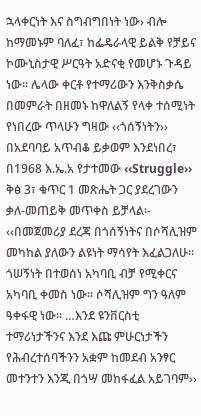ኋላቀርነት እና ስግብግበነት ነው› ብሎ ከማመኑም ባለፈ፣ ከፌዴራላዊ ይልቅ የቻይና ኮሙኒስታዊ ሥርዓት አድናቂ የመሆኑ ጉዳይ ነው፡፡ ሌላው ቀርቶ የተማሪውን እንቅስቃሴ በመምራት በዘመኑ ከዋለልኝ የላቀ ተሰሚነት የነበረው ጥላሁን ግዛው ‹‹ጎሰኝነትን›› በአደባባይ አጥብቆ ይቃወም እንደነበረ፣ በ1968 እ.ኤ.አ የታተመው ‹‹Struggle›› ቅፅ 3፣ ቁጥር 1 መጽሔት ጋር ያደረገውን ቃለ-መጠይቅ መጥቀስ ይቻላል፡-
‹‹በመጀመሪያ ደረጃ በጎሰኝነትና በሶሻሊዝም መካከል ያለውን ልዩነት ማሳየት እፈልጋለሁ፡፡ ጎሠኝነት በተወሰነ አካባቢ ብቻ የሚቀርና አካባቢ ቀመስ ነው፡፡ ሶሻሊዝም ግን ዓለም ዓቀፋዊ ነው፡፡ …እንደ ዩንቨርስቲ ተማሪነታችንና እንደ እጩ ምሁርነታችን የሕብረተሰባችንን አቋም ከመደብ አንፃር መተንተን እንጂ በጎሣ መከፋፈል አይገባም››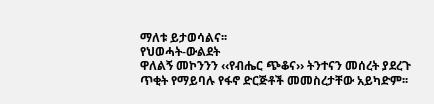ማለቱ ይታወሳልና፡፡
የህወሓት-ውልደት
ዋለልኝ መኮንንን ‹‹የብሔር ጭቆና›› ትንተናን መሰረት ያደረጉ ጥቂት የማይባሉ የፋኖ ድርጅቶች መመስረታቸው አይካድም፡፡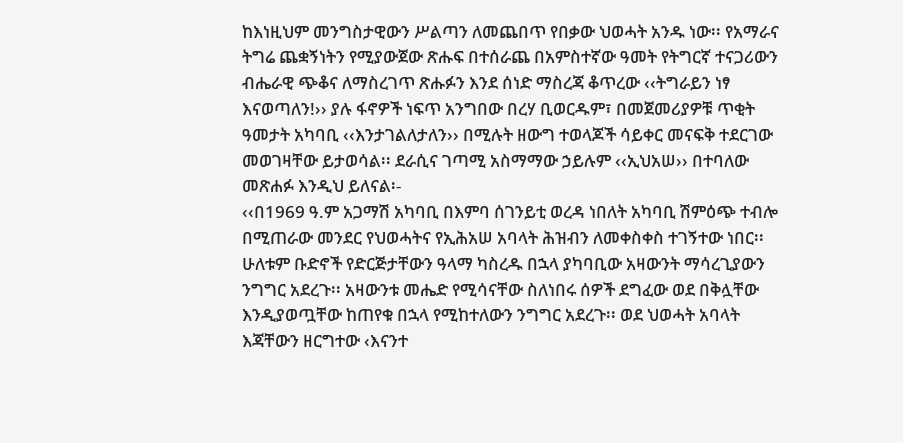ከእነዚህም መንግስታዊውን ሥልጣን ለመጨበጥ የበቃው ህወሓት አንዱ ነው፡፡ የአማራና ትግሬ ጨቋኝነትን የሚያውጀው ጽሑፍ በተሰራጨ በአምስተኛው ዓመት የትግርኛ ተናጋሪውን ብሔራዊ ጭቆና ለማስረገጥ ጽሑፉን እንደ ሰነድ ማስረጃ ቆጥረው ‹‹ትግራይን ነፃ እናወጣለን!›› ያሉ ፋኖዎች ነፍጥ አንግበው በረሃ ቢወርዱም፣ በመጀመሪያዎቹ ጥቂት ዓመታት አካባቢ ‹‹እንታገልለታለን›› በሚሉት ዘውግ ተወላጆች ሳይቀር መናፍቅ ተደርገው መወገዛቸው ይታወሳል፡፡ ደራሲና ገጣሚ አስማማው ኃይሉም ‹‹ኢህአሠ›› በተባለው መጽሐፉ እንዲህ ይለናል፡-
‹‹በ1969 ዓ.ም አጋማሽ አካባቢ በእምባ ሰገንይቲ ወረዳ ነበለት አካባቢ ሽምዕጭ ተብሎ በሚጠራው መንደር የህወሓትና የኢሕአሠ አባላት ሕዝብን ለመቀስቀስ ተገኝተው ነበር፡፡ ሁለቱም ቡድኖች የድርጅታቸውን ዓላማ ካስረዱ በኋላ ያካባቢው አዛውንት ማሳረጊያውን ንግግር አደረጉ፡፡ አዛውንቱ መሔድ የሚሳናቸው ስለነበሩ ሰዎች ደግፈው ወደ በቅሏቸው እንዲያወጧቸው ከጠየቁ በኋላ የሚከተለውን ንግግር አደረጉ፡፡ ወደ ህወሓት አባላት እጃቸውን ዘርግተው ‹እናንተ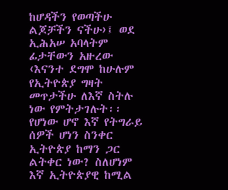ከሆዳችን የወጣችሁ ልጆቻችን ናችሁ›፤ ወደ ኢሕአሠ አባላትም ፊታቸውን አዙረው ‹እናንተ ደግሞ ከሁሉም የኢትዮጵያ ግዛት መጥታችሁ ለእኛ ስትሉ ነው የምትታገሉት፡፡ የሆነው ሆኖ እኛ የትግራይ ሰዎች ሆነን ስንቀር ኢትዮጵያ ከማን ጋር ልትቀር ነው? ስለሆነም እኛ ኢትዮጵያዊ ከሚል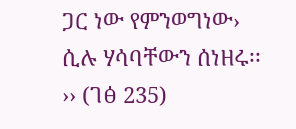ጋር ነው የምንወግነው› ሲሉ ሃሳባቸውን ሰነዘሩ፡፡›› (ገፅ 235)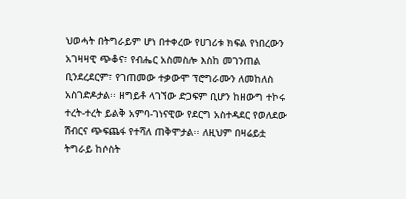ህወሓት በትግራይም ሆነ በተቀረው የሀገሪቱ ክፍል የነበረውን አገዛዛዊ ጭቆና፣ የብሔር አስመስሎ እስከ መገንጠል ቢንደረደርም፣ የገጠመው ተቃውሞ ፕሮግራሙን ለመከለስ አስገድዶታል፡፡ ዘግይቶ ላገኘው ድጋፍም ቢሆን ከዘውግ ተኮሩ ተረት-ተረት ይልቅ አምባ-ገነናዊው የደርግ አስተዳደር የወለደው ሽብርና ጭፍጨፋ የተሻለ ጠቅሞታል፡፡ ለዚህም በዛሬይቷ ትግራይ ከሶስት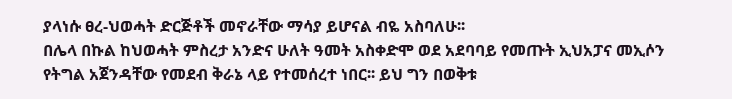ያላነሱ ፀረ-ህወሓት ድርጅቶች መኖራቸው ማሳያ ይሆናል ብዬ አስባለሁ፡፡
በሌላ በኩል ከህወሓት ምስረታ አንድና ሁለት ዓመት አስቀድሞ ወደ አደባባይ የመጡት ኢህአፓና መኢሶን የትግል አጀንዳቸው የመደብ ቅራኔ ላይ የተመሰረተ ነበር፡፡ ይህ ግን በወቅቱ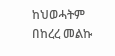ከህወሓትም በከረረ መልኩ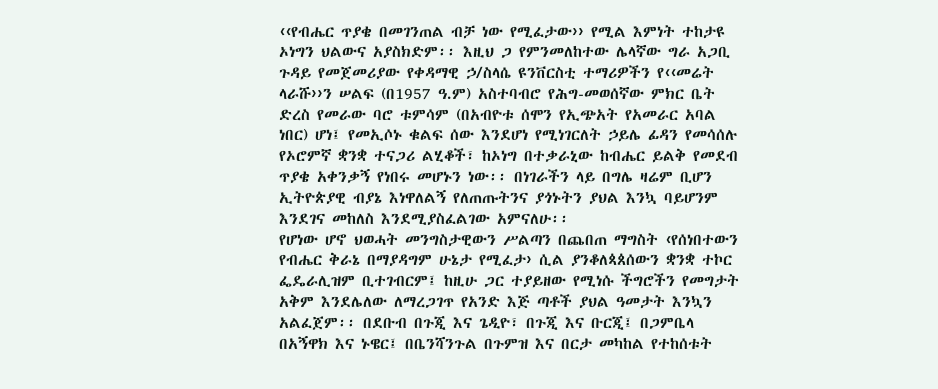‹‹የብሔር ጥያቄ በመገንጠል ብቻ ነው የሚፈታው›› የሚል እምነት ተከታዩ ኦነግን ህልውና አያስክድም፡፡ እዚህ ጋ የምንመለከተው ሌላኛው ግራ አጋቢ ጉዳይ የመጀመሪያው የቀዳማዊ ኃ/ስላሴ ዩንቨርስቲ ተማሪዎችን የ‹‹መሬት ላራሹ››ን ሠልፍ (በ1957 ዓ.ም) አስተባብሮ የሕግ-መወሰኛው ምክር ቤት ድረስ የመራው ባሮ ቱምሳም (በአብዮቱ ሰሞን የኢጭአት የአመራር አባል ነበር) ሆነ፤ የመኢሶኑ ቁልፍ ሰው እንደሆነ የሚነገርለት ኃይሌ ፊዳን የመሳሰሉ የኦሮምኛ ቋንቋ ተናጋሪ ልሂቆች፣ ከኦነግ በተቃራኒው ከብሔር ይልቅ የመደብ ጥያቄ አቀንቃኝ የነበሩ መሆኑን ነው፡፡ በነገራችን ላይ በግሌ ዛሬም ቢሆን ኢትዮጵያዊ ብያኔ እነዋለልኝ የለጠጡትንና ያጎኑትን ያህል እንኳ ባይሆንም እንደገና መከለስ እንደሚያስፈልገው አምናለሁ፡፡
የሆነው ሆኖ ህወሓት መንግስታዊውን ሥልጣን በጨበጠ ማግስት ‹የሰነበተውን የብሔር ቅራኔ በማያዳግም ሁኔታ የሚፈታ› ሲል ያንቆለጳጰሰውን ቋንቋ ተኮር ፌዴራሊዝም ቢተገብርም፤ ከዚሁ ጋር ተያይዘው የሚነሱ ችግሮችን የመግታት አቅም እንደሌለው ለማረጋገጥ የአንድ እጅ ጣቶች ያህል ዓመታት እንኳን አልፈጀም፡፡ በደቡብ በጉጂ እና ጌዲዮ፣ በጉጂ እና ቡርጂ፤ በጋምቤላ በአኝዋክ እና ኑዌር፤ በቤንሻንጉል በጉምዝ እና በርታ መካከል የተከሰቱት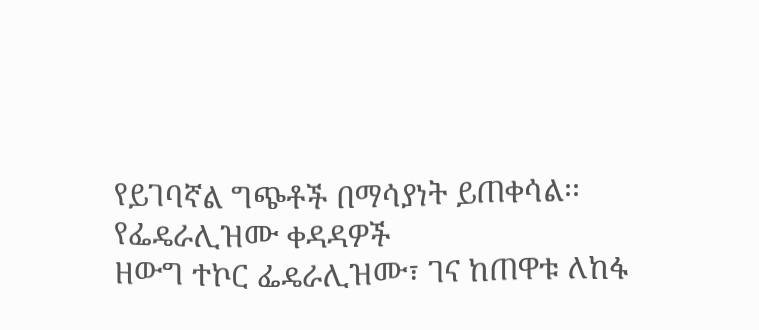የይገባኛል ግጭቶች በማሳያነት ይጠቀሳል፡፡
የፌዴራሊዝሙ ቀዳዳዎች
ዘውግ ተኮር ፌዴራሊዝሙ፣ ገና ከጠዋቱ ለከፋ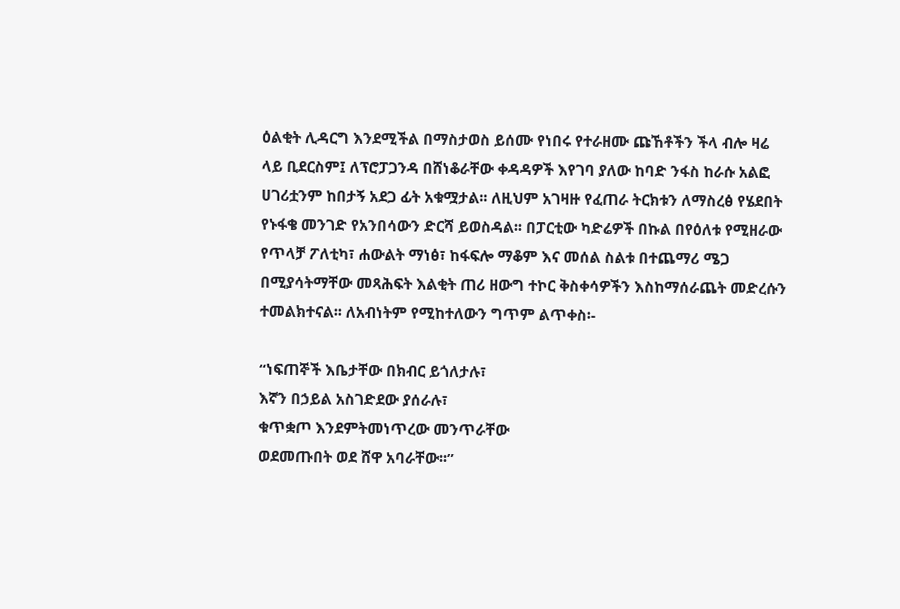ዕልቂት ሊዳርግ እንደሚችል በማስታወስ ይሰሙ የነበሩ የተራዘሙ ጩኸቶችን ችላ ብሎ ዛሬ ላይ ቢደርስም፤ ለፕሮፓጋንዳ በሸነቆራቸው ቀዳዳዎች እየገባ ያለው ከባድ ንፋስ ከራሱ አልፎ ሀገሪቷንም ከበታኝ አደጋ ፊት አቁሟታል፡፡ ለዚህም አገዛዙ የፈጠራ ትርክቱን ለማስረፅ የሄደበት የኑፋቄ መንገድ የአንበሳውን ድርሻ ይወስዳል፡፡ በፓርቲው ካድሬዎች በኩል በየዕለቱ የሚዘራው የጥላቻ ፖለቲካ፣ ሐውልት ማነፅ፣ ከፋፍሎ ማቆም እና መሰል ስልቱ በተጨማሪ ሜጋ በሚያሳትማቸው መጻሕፍት እልቂት ጠሪ ዘውግ ተኮር ቅስቀሳዎችን እስከማሰራጨት መድረሱን ተመልክተናል፡፡ ለአብነትም የሚከተለውን ግጥም ልጥቀስ፡-

“ነፍጠኞች እቤታቸው በክብር ይጎለታሉ፣
እኛን በኃይል አስገድደው ያሰራሉ፣
ቁጥቋጦ እንደምትመነጥረው መንጥራቸው
ወደመጡበት ወደ ሸዋ አባራቸው፡፡”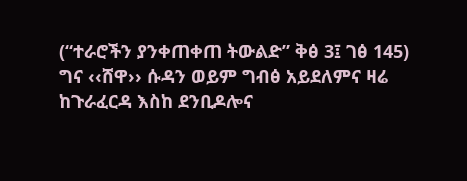(“ተራሮችን ያንቀጠቀጠ ትውልድ” ቅፅ 3፤ ገፅ 145)
ግና ‹‹ሸዋ›› ሱዳን ወይም ግብፅ አይደለምና ዛሬ ከጉራፈርዳ እስከ ደንቢዶሎና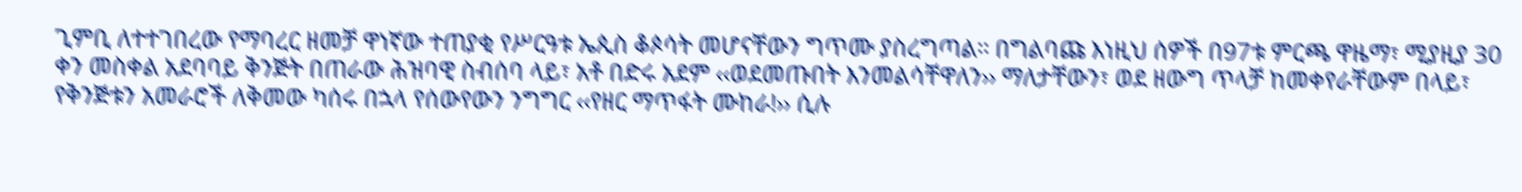ጊምቢ ለተተገበረው የማባረር ዘመቻ ዋነኛው ተጠያቂ የሥርዓቱ ኤጲስ ቆጶሳት መሆናቸውን ግጥሙ ያስረግጣል፡፡ በግልባጩ እነዚህ ሰዎች በ97ቱ ምርጫ ዋዜማ፣ ሚያዚያ 30 ቀን መስቀል አደባባይ ቅንጅት በጠራው ሕዝባዊ ስብሰባ ላይ፣ አቶ በድሩ አደም ‹‹ወደመጡበት እንመልሳቸዋለን›› ማለታቸውን፣ ወደ ዘውግ ጥላቻ ከመቀየራቸውም በላይ፣ የቅንጅቱን አመራሮች ለቅመው ካሰሩ በኋላ የሰውየውን ንግግር ‹‹የዘር ማጥፋት ሙከራ!›› ሲሉ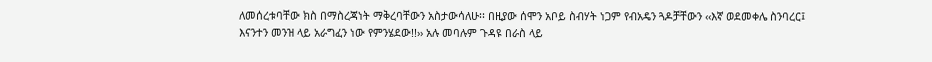ለመሰረቱባቸው ክስ በማስረጃነት ማቅረባቸውን አስታውሳለሁ፡፡ በዚያው ሰሞን አቦይ ስብሃት ነጋም የብአዴን ጓዶቻቸውን ‹‹እኛ ወደመቀሌ ስንባረር፤ እናንተን መንዝ ላይ አራግፈን ነው የምንሄደው!!›› አሉ መባሉም ጉዳዩ በራስ ላይ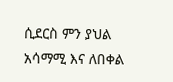ሲደርስ ምን ያህል አሳማሚ እና ለበቀል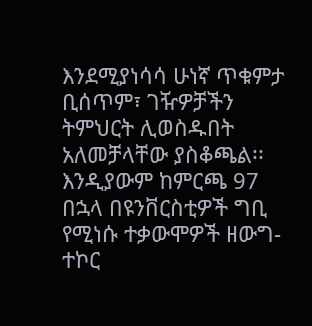እንደሚያነሳሳ ሁነኛ ጥቁምታ ቢሰጥም፣ ገዥዎቻችን ትምህርት ሊወስዱበት አለመቻላቸው ያስቆጫል፡፡ እንዲያውም ከምርጫ 97 በኋላ በዩንቨርስቲዎች ግቢ የሚነሱ ተቃውሞዎች ዘውግ-ተኮር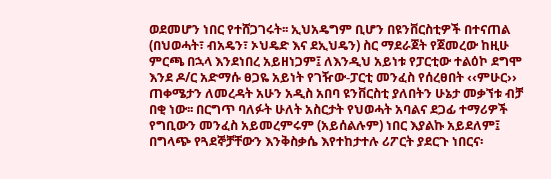ወደመሆን ነበር የተሸጋገሩት፡፡ ኢህአዴግም ቢሆን በዩንቨርስቲዎች በተናጠል (በህወሓት፣ ብአዴን፣ ኦህዴድ እና ደኢህዴን) ስር ማደራጀት የጀመረው ከዚሁ ምርጫ በኋላ እንደነበረ አይዘነጋም፤ ለእንዲህ አይነቱ የፓርቲው ተልዕኮ ደግሞ እንደ ዶ/ር አድማሱ ፀጋዬ አይነት የገዥው-ፓርቲ መንፈስ የሰረፀበት ‹‹ምሁር›› ጠቀሜታን ለመረዳት አሁን አዲስ አበባ ዩንቨርስቲ ያለበትን ሁኔታ መቃኘቱ ብቻ በቂ ነው፡፡ በርግጥ ባለፉት ሁለት አስርታት የህወሓት አባልና ደጋፊ ተማሪዎች የግቢውን መንፈስ አይመረምሩም (አይሰልሉም) ነበር እያልኩ አይደለም፤ በግላጭ የጓደኞቻቸውን እንቅስቃሴ እየተከታተሉ ሪፖርት ያደርጉ ነበርና፡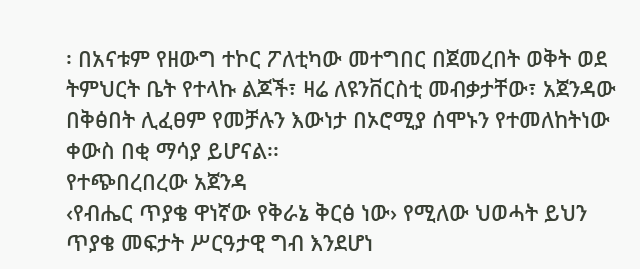፡ በአናቱም የዘውግ ተኮር ፖለቲካው መተግበር በጀመረበት ወቅት ወደ ትምህርት ቤት የተላኩ ልጆች፣ ዛሬ ለዩንቨርስቲ መብቃታቸው፣ አጀንዳው በቅፅበት ሊፈፀም የመቻሉን እውነታ በኦሮሚያ ሰሞኑን የተመለከትነው ቀውስ በቂ ማሳያ ይሆናል፡፡
የተጭበረበረው አጀንዳ
‹የብሔር ጥያቄ ዋነኛው የቅራኔ ቅርፅ ነው› የሚለው ህወሓት ይህን ጥያቄ መፍታት ሥርዓታዊ ግብ እንደሆነ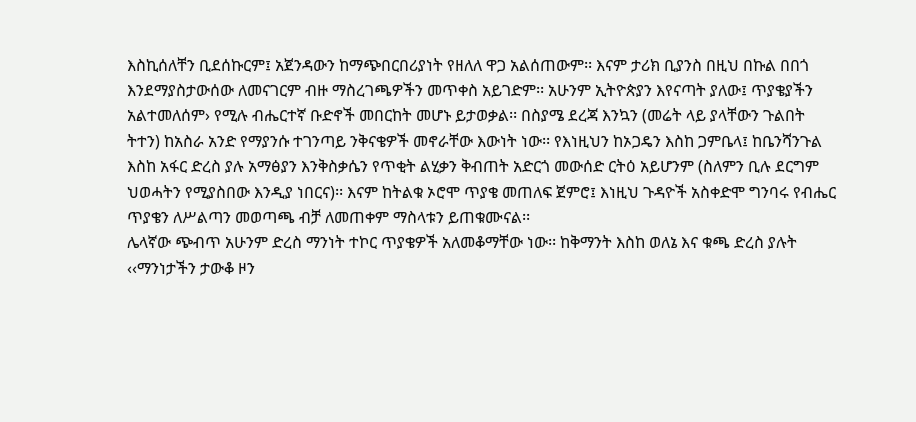እስኪሰለቸን ቢደሰኩርም፤ አጀንዳውን ከማጭበርበሪያነት የዘለለ ዋጋ አልሰጠውም፡፡ እናም ታሪክ ቢያንስ በዚህ በኩል በበጎ እንደማያስታውሰው ለመናገርም ብዙ ማስረገጫዎችን መጥቀስ አይገድም፡፡ አሁንም ኢትዮጵያን እየናጣት ያለው፤ ጥያቄያችን አልተመለሰም› የሚሉ ብሔርተኛ ቡድኖች መበርከት መሆኑ ይታወቃል፡፡ በስያሜ ደረጃ እንኳን (መሬት ላይ ያላቸውን ጉልበት ትተን) ከአስራ አንድ የማያንሱ ተገንጣይ ንቅናቄዎች መኖራቸው እውነት ነው፡፡ የእነዚህን ከኦጋዴን እስከ ጋምቤላ፤ ከቤንሻንጉል እስከ አፋር ድረስ ያሉ አማፅያን እንቅስቃሴን የጥቂት ልሂቃን ቅብጠት አድርጎ መውሰድ ርትዕ አይሆንም (ስለምን ቢሉ ደርግም ህወሓትን የሚያስበው እንዲያ ነበርና)፡፡ እናም ከትልቁ ኦሮሞ ጥያቄ መጠለፍ ጀምሮ፤ እነዚህ ጉዳዮች አስቀድሞ ግንባሩ የብሔር ጥያቄን ለሥልጣን መወጣጫ ብቻ ለመጠቀም ማስላቱን ይጠቁሙናል፡፡
ሌላኛው ጭብጥ አሁንም ድረስ ማንነት ተኮር ጥያቄዎች አለመቆማቸው ነው፡፡ ከቅማንት እስከ ወለኔ እና ቁጫ ድረስ ያሉት ‹‹ማንነታችን ታውቆ ዞን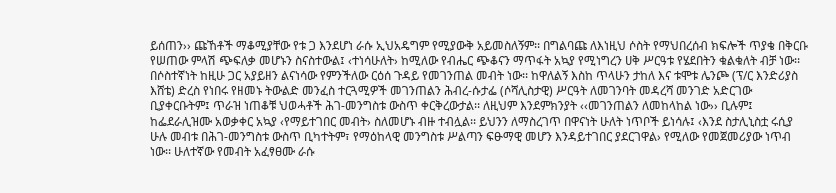ይሰጠን›› ጩኸቶች ማቆሚያቸው የቱ ጋ እንደሆነ ራሱ ኢህአዴግም የሚያውቅ አይመስለኝም፡፡ በግልባጩ ለእነዚህ ሶስት የማህበረሰብ ክፍሎች ጥያቄ በቅርቡ የሠጠው ምላሽ ጭፍለቃ መሆኑን ስናስተውል፤ ‹ተነሳሁለት› ከሚለው የብሔር ጭቆናን ማጥፋት አኳያ የሚነግረን ሀቅ ሥርዓቱ የሄደበትን ቁልቁለት ብቻ ነው፡፡
በሶስተኛነት ከዚሁ ጋር አያይዘን ልናነሳው የምንችለው ርዕሰ ጉዳይ የመገንጠል መብት ነው፡፡ ከዋለልኝ እስከ ጥላሁን ታከለ እና ቱሞቱ ሌንጮ (ፕ/ር እንድሪያስ እሸቴ) ድረስ የነበሩ የዘመኑ ትውልድ መንፈስ ተርጓሚዎች መገንጠልን ሕብረ-ሱታፌ (ሶሻሊስታዊ) ሥርዓት ለመገንባት መዳረሻ መንገድ አድርገው ቢያቀርቡትም፤ ጥራዝ ነጠቆቹ ህወሓቶች ሕገ-መንግስቱ ውስጥ ቀርቅረውታል፡፡ ለዚህም እንደምክንያት ‹‹መገንጠልን ለመከላከል ነው›› ቢሉም፤ ከፌደራሊዝሙ አወቃቀር አኳያ ‹የማይተገበር መብት› ስለመሆኑ ብዙ ተብሏል፡፡ ይህንን ለማስረገጥ በዋናነት ሁለት ነጥቦች ይነሳሉ፤ ‹እንደ ስታሊኒስቷ ሩሲያ ሁሉ መብቱ በሕገ-መንግስቱ ውስጥ ቢካተትም፣ የማዕከላዊ መንግስቱ ሥልጣን ፍፁማዊ መሆን እንዳይተገበር ያደርገዋል› የሚለው የመጀመሪያው ነጥብ ነው፡፡ ሁለተኛው የመብት አፈፃፀሙ ራሱ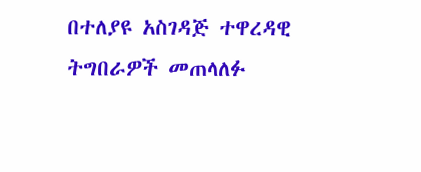በተለያዩ አስገዳጅ ተዋረዳዊ ትግበራዎች መጠላለፉ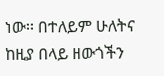ነው፡፡ በተለይም ሁለትና ከዚያ በላይ ዘውጎችን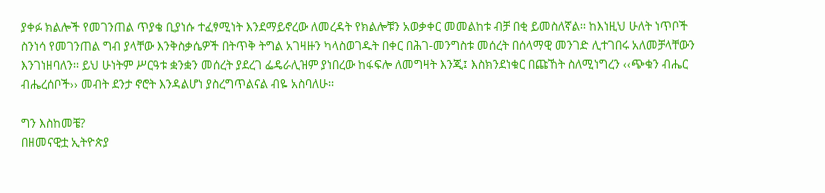ያቀፉ ክልሎች የመገንጠል ጥያቄ ቢያነሱ ተፈፃሚነት እንደማይኖረው ለመረዳት የክልሎቹን አወቃቀር መመልከቱ ብቻ በቂ ይመስለኛል፡፡ ከእነዚህ ሁለት ነጥቦች ስንነሳ የመገንጠል ግብ ያላቸው እንቅስቃሴዎች በትጥቅ ትግል አገዛዙን ካላስወገዱት በቀር በሕገ-መንግስቱ መሰረት በሰላማዊ መንገድ ሊተገበሩ አለመቻላቸውን እንገነዘባለን፡፡ ይህ ሁነትም ሥርዓቱ ቋንቋን መሰረት ያደረገ ፌዴራሊዝም ያነበረው ከፋፍሎ ለመግዛት እንጂ፤ እስክንደነቁር በጩኸት ስለሚነግረን ‹‹ጭቁን ብሔር ብሔረሰቦች›› መብት ደንታ ኖሮት እንዳልሆነ ያስረግጥልናል ብዬ አስባለሁ፡፡

ግን እስከመቼ?
በዘመናዊቷ ኢትዮጵያ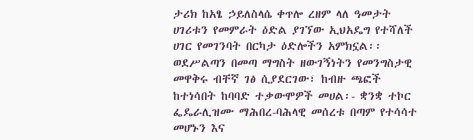ታሪክ ከአፄ ኃይለስላሴ ቀጥሎ ረዘም ላለ ዓመታት ሀገሪቱን የመምራት ዕድል ያገኘው ኢህአዴግ የተሻለች ሀገር የመገንባት በርካታ ዕድሎችን አምክኗል፡፡ ወደሥልጣን በመጣ ማግስት ዘውገኝነትን የመንግስታዊ መዋቅሩ ብቸኛ ገፅ ሲያደርገው፣ ከብዙ ጫፎች ከተነሳበት ከባባድ ተቃውሞዎች መሀል፡- ቋንቋ ተኮር ፌዴራሊዝሙ ማሕበረ-ባሕላዊ መሰረቱ በጣም የተሳሳተ መሆኑን እና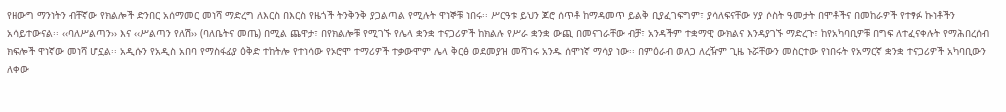የዘውግ ማንነትን ብቸኛው የክልሎች ድንበር አሰማመር መነሻ ማድረግ ለእርስ በእርስ የዜጎች ትንቅንቅ ያጋልጣል የሚሉት ዋነኞቹ ነበሩ፡፡ ሥርዓቱ ይህን ጆሮ ሰጥቶ ከማዳመጥ ይልቅ ቢያፈገፍግም፣ ያሳለፍናቸው ሃያ ሶስት ዓመታት በሞቶችና በመከራዎች የተፃፉ ኩነቶችን አሳይተውናል፡፡ ‹‹ባለሥልጣን›› እና ‹‹ሥልጣን የለሽ›› (ባለቤትና መጤ) በሚል ጨዋታ፣ በየክልሎቹ የሚገኙ የሌላ ቋንቋ ተናጋሪዎች ከክልሉ የሥራ ቋንቋ ውጪ በመናገራቸው ብቻ፣ አንዳችም ተቋማዊ ውክልና እንዳያገኙ ማድረጉ፣ ከየአካባቢዎቹ በግፍ ለተፈናቀሉት የማሕበረሰብ ክፍሎች ዋነኛው መነሻ ሆኗል፡፡ አዲሱን የአዲስ አበባ የማስፋፊያ ዕቅድ ተከትሎ የተነሳው የኦሮሞ ተማሪዎች ተቃውሞም ሌላ ቅርፅ ወደመያዝ መሻገሩ አንዱ ሰሞነኛ ማሳያ ነው፡፡ በምዕራብ ወለጋ ለረዥም ጊዜ ኑሯቸውን መስርተው የነበሩት የአማርኛ ቋንቋ ተናጋሪዎች አካባቢውን ለቀው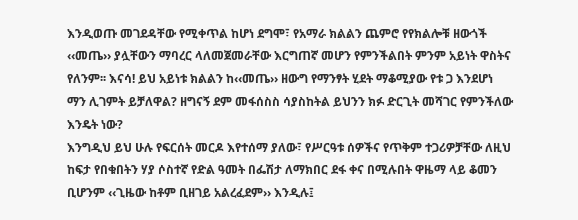እንዲወጡ መገደዳቸው የሚቀጥል ከሆነ ደግሞ፣ የአማራ ክልልን ጨምሮ የየክልሎቹ ዘውጎች ‹‹መጤ›› ያሏቸውን ማባረር ላለመጀመራቸው እርግጠኛ መሆን የምንችልበት ምንም አይነት ዋስትና የለንም፡፡ እናሳ! ይህ አይነቱ ክልልን ከ‹‹መጤ›› ዘውግ የማንፃት ሂደት ማቆሚያው የቱ ጋ እንደሆነ ማን ሊገምት ይቻለዋል? ዘግናኝ ደም መፋሰስስ ሳያስከትል ይህንን ክፉ ድርጊት መሻገር የምንችለው እንዴት ነው?
እንግዲህ ይህ ሁሉ የፍርሰት መርዶ እየተሰማ ያለው፣ የሥርዓቱ ሰዎችና የጥቅም ተጋሪዎቻቸው ለዚህ ከፍታ የበቁበትን ሃያ ሶስተኛ የድል ዓመት በፌሽታ ለማክበር ደፋ ቀና በሚሉበት ዋዜማ ላይ ቆመን ቢሆንም ‹‹ጊዜው ከቶም ቢዘገይ አልረፈደም›› እንዲሉ፤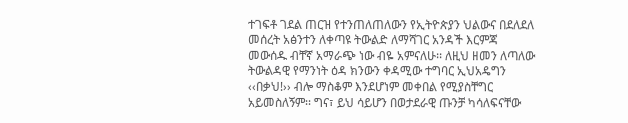ተገፍቶ ገደል ጠርዝ የተንጠለጠለውን የኢትዮጵያን ህልውና በደለደለ መሰረት አፅንተን ለቀጣዩ ትውልድ ለማሻገር አንዳች እርምጃ መውሰዱ ብቸኛ አማራጭ ነው ብዬ አምናለሁ፡፡ ለዚህ ዘመን ለጣለው ትውልዳዊ የማንነት ዕዳ ክንውን ቀዳሚው ተግባር ኢህአዴግን ‹‹በቃህ!›› ብሎ ማስቆም እንደሆነም መቀበል የሚያስቸግር አይመስለኝም፡፡ ግና፣ ይህ ሳይሆን በወታደራዊ ጡንቻ ካሳለፍናቸው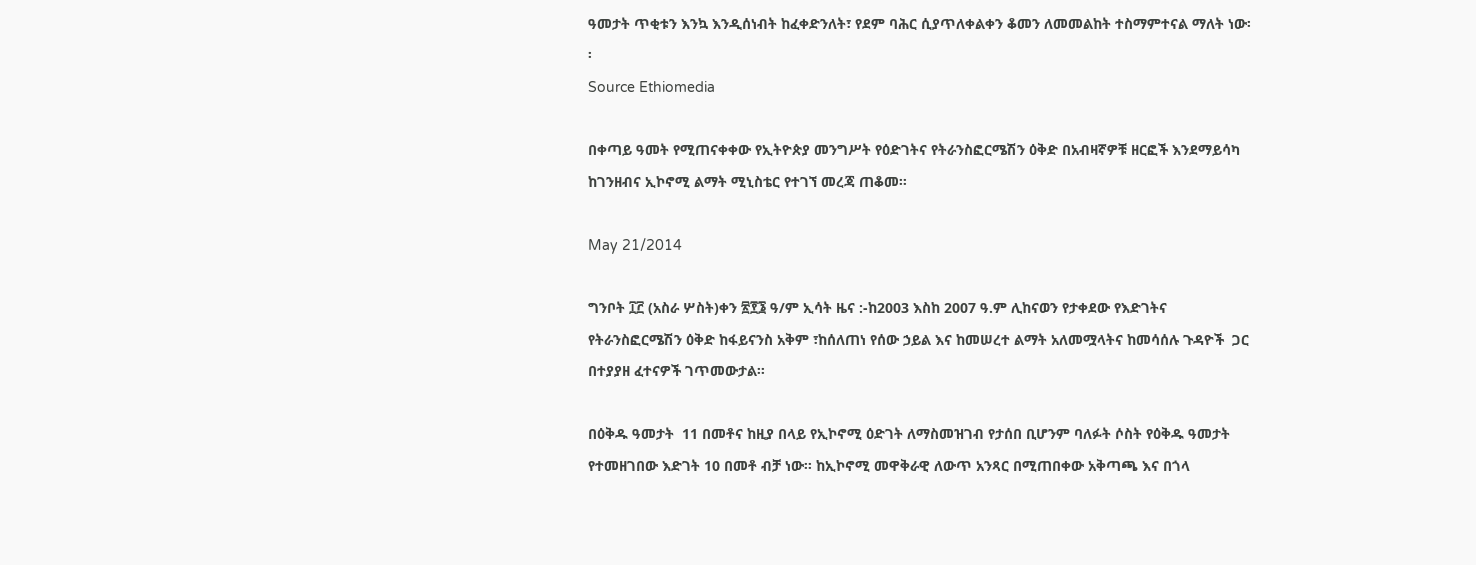ዓመታት ጥቂቱን እንኳ እንዲሰነብት ከፈቀድንለት፣ የደም ባሕር ሲያጥለቀልቀን ቆመን ለመመልከት ተስማምተናል ማለት ነው፡፡
Source Ethiomedia

በቀጣይ ዓመት የሚጠናቀቀው የኢትዮጵያ መንግሥት የዕድገትና የትራንስፎርሜሽን ዕቅድ በአብዛኛዎቹ ዘርፎች እንደማይሳካ ከገንዘብና ኢኮኖሚ ልማት ሚኒስቴር የተገኘ መረጃ ጠቆመ፡፡

May 21/2014

ግንቦት ፲፫ (አስራ ሦስት)ቀን ፳፻፮ ዓ/ም ኢሳት ዜና :-ከ2003 እስከ 2007 ዓ.ም ሊከናወን የታቀደው የእድገትና የትራንስፎርሜሽን ዕቅድ ከፋይናንስ አቅም ፣ከሰለጠነ የሰው ኃይል እና ከመሠረተ ልማት አለመሟላትና ከመሳሰሉ ጉዳዮች  ጋር በተያያዘ ፈተናዎች ገጥመውታል፡፡

በዕቅዱ ዓመታት  11 በመቶና ከዚያ በላይ የኢኮኖሚ ዕድገት ለማስመዝገብ የታሰበ ቢሆንም ባለፉት ሶስት የዕቅዱ ዓመታት የተመዘገበው እድገት 10 በመቶ ብቻ ነው፡፡ ከኢኮኖሚ መዋቅራዊ ለውጥ አንጻር በሚጠበቀው አቅጣጫ እና በጎላ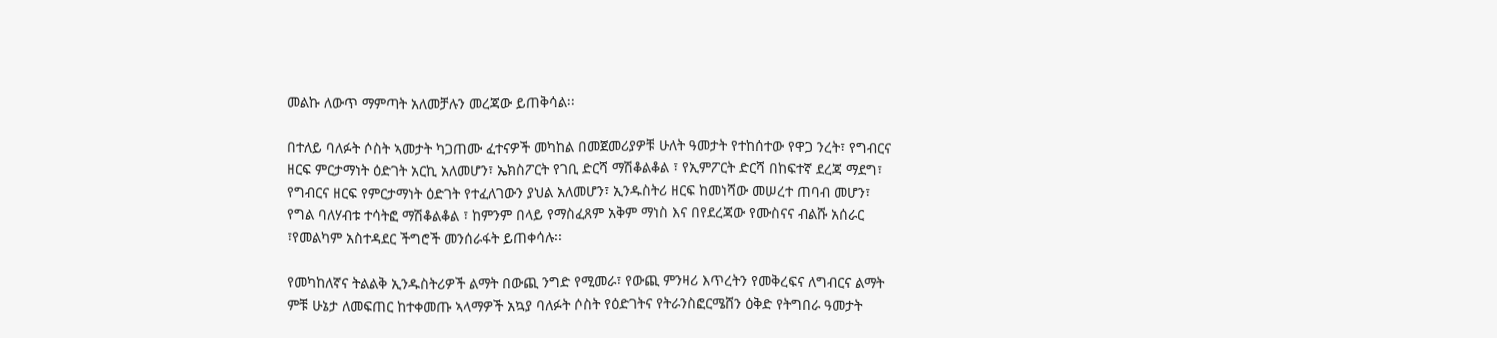መልኩ ለውጥ ማምጣት አለመቻሉን መረጃው ይጠቅሳል፡፡

በተለይ ባለፉት ሶስት ኣመታት ካጋጠሙ ፈተናዎች መካከል በመጀመሪያዎቹ ሁለት ዓመታት የተከሰተው የዋጋ ንረት፣ የግብርና ዘርፍ ምርታማነት ዕድገት አርኪ አለመሆን፣ ኤክስፖርት የገቢ ድርሻ ማሽቆልቆል ፣ የኢምፖርት ድርሻ በከፍተኛ ደረጃ ማደግ፣ የግብርና ዘርፍ የምርታማነት ዕድገት የተፈለገውን ያህል አለመሆን፣ ኢንዱስትሪ ዘርፍ ከመነሻው መሠረተ ጠባብ መሆን፣ የግል ባለሃብቱ ተሳትፎ ማሽቆልቆል ፣ ከምንም በላይ የማስፈጸም አቅም ማነስ እና በየደረጃው የሙስናና ብልሹ አሰራር ፣የመልካም አስተዳደር ችግሮች መንሰራፋት ይጠቀሳሉ፡፡

የመካከለኛና ትልልቅ ኢንዱስትሪዎች ልማት በውጪ ንግድ የሚመራ፣ የውጪ ምንዛሪ እጥረትን የመቅረፍና ለግብርና ልማት ምቹ ሁኔታ ለመፍጠር ከተቀመጡ ኣላማዎች አኳያ ባለፉት ሶስት የዕድገትና የትራንስፎርሜሸን ዕቅድ የትግበራ ዓመታት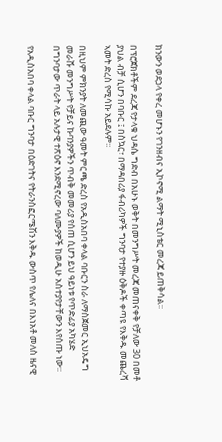ክንውን ወደኃላ የቀረ መሆኑን የገንዘብና ኢኮኖሚ ልማት ሚኒስቴር መረጃ ይጠቅሳል፡፡

በፕሮጀክቶችም ደረጃ የታላቁ ህዳሴ ግድብ በአሁኑ ወቅት በመንግሥት መረጃ መጠናቀቅ የቻለው 30 በመቶ ያህል ብቻ ሲሆን በባቡር ፤ በስኳር፣ በማዳበሪያ ፋብሪካዎች ግንባታ የተያዙ ዕቅዶች ቀጣዩ የእቅዱ መጨረሻ ኣመት ድረስ የሚሳኩ አይደሉም፡፡

በዚህም ምክንያት ለመጪው ዓመት ምርጫ ድረስ የአዲስአበባ ቀላል ባቡርን ስራ ለማስጀመር ኢህአዴግ መራሹ መንግሥት የቻይና ኩባንያዎችን ጥብቅ መመሪያ የሰጠ ሲሆን ይህ ዓይነቱ የጥድፊያ አካሄድ በግንባታው ጥራት ላይ አሉታዊ ተጽዕኖ እንደሚኖረው ባለሙያዎች ከወዲሁ አስተያየታቸውን እየሰጡ ነው፡፡

የአዲስአበባ ቀላል ባቡር ግንባታ በዕድገትና የትራንስፎርሜሽን እቅዱ ውስጥ የሌለና በእነአቶ መለስ ዜናዊ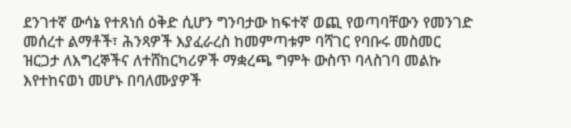ደንገተኛ ውሳኔ የተጸነሰ ዕቅድ ሲሆን ግንባታው ከፍተኛ ወጪ የወጣባቸውን የመንገድ መሰረተ ልማቶች፣ ሕንጻዎች እያፈራረስ ከመምጣቱም ባሻገር የባቡሩ መስመር ዝርጋታ ለእግረኞችና ለተሸከርካሪዎች ማቋረጫ ግምት ውስጥ ባላስገባ መልኩ እየተከናወነ መሆኑ በባለሙያዎች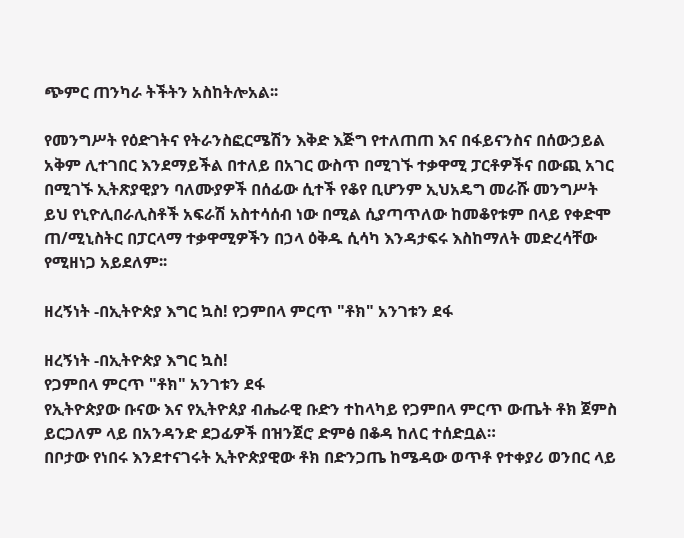ጭምር ጠንካራ ትችትን አስከትሎአል፡፡

የመንግሥት የዕድገትና የትራንስፎርሜሽን እቅድ እጅግ የተለጠጠ እና በፋይናንስና በሰውኃይል አቅም ሊተገበር እንደማይችል በተለይ በአገር ውስጥ በሚገኙ ተቃዋሚ ፓርቶዎችና በውጪ አገር በሚገኙ ኢትጽያዊያን ባለሙያዎች በሰፊው ሲተች የቆየ ቢሆንም ኢህአዴግ መራሹ መንግሥት ይህ የኒዮሊበራሊስቶች አፍራሽ አስተሳሰብ ነው በሚል ሲያጣጥለው ከመቆየቱም በላይ የቀድሞ ጠ/ሚኒስትር በፓርላማ ተቃዋሚዎችን በኃላ ዕቅዱ ሲሳካ እንዳታፍሩ እስከማለት መድረሳቸው የሚዘነጋ አይደለም፡፡

ዘረኝነት -በኢትዮጵያ እግር ኳስ! የጋምበላ ምርጥ "ቶክ" አንገቱን ደፋ

ዘረኝነት -በኢትዮጵያ እግር ኳስ!
የጋምበላ ምርጥ "ቶክ" አንገቱን ደፋ
የኢትዮጵያው ቡናው እና የኢትዮጰያ ብሔራዊ ቡድን ተከላካይ የጋምበላ ምርጥ ውጤት ቶክ ጀምስ ይርጋለም ላይ በአንዳንድ ደጋፊዎች በዝንጀሮ ድምፅ በቆዳ ከለር ተሰድቧል።
በቦታው የነበሩ እንደተናገሩት ኢትዮጵያዊው ቶክ በድንጋጤ ከሜዳው ወጥቶ የተቀያሪ ወንበር ላይ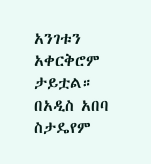አንገቱን አቀርቅሮም ታይቷል። በአዲስ አበባ ስታዴየም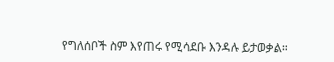የግለሰቦች ስም እየጠሩ የሚሳደቡ እንዳሉ ይታወቃል።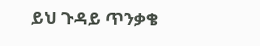ይህ ጉዳይ ጥንቃቄ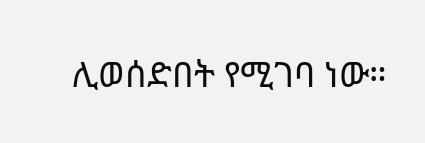ሊወሰድበት የሚገባ ነው።